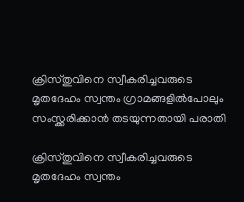ക്രിസ്തുവിനെ സ്വീകരിച്ചവരുടെ മൃതദേഹം സ്വന്തം ഗ്രാമങ്ങളില്‍പോലും സംസ്ക്കരിക്കാന്‍ തടയുന്നതായി പരാതി

ക്രിസ്തുവിനെ സ്വീകരിച്ചവരുടെ മൃതദേഹം സ്വന്തം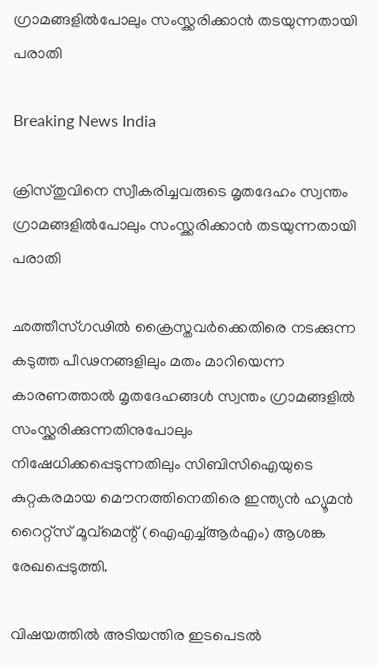ഗ്രാമങ്ങളില്‍പോലും സംസ്ക്കരിക്കാന്‍ തടയുന്നതായി പരാതി

Breaking News India

ക്രിസ്തുവിനെ സ്വീകരിച്ചവരുടെ മൃതദേഹം സ്വന്തം ഗ്രാമങ്ങളില്‍പോലും സംസ്ക്കരിക്കാന്‍ തടയുന്നതായി പരാതി

ഛത്തീസ്ഗഢില്‍ ക്രൈസ്തവര്‍ക്കെതിരെ നടക്കുന്ന കടുത്ത പീഢനങ്ങളിലും മതം മാറിയെന്ന കാരണത്താല്‍ മൃതദേഹങ്ങള്‍ സ്വന്തം ഗ്രാമങ്ങളില്‍ സംസ്ക്കരിക്കുന്നതിനുപോലും നിഷേധിക്കപ്പെടുന്നതിലും സിബിസിഐയുടെ കുറ്റകരമായ മൌനത്തിനെതിരെ ഇന്ത്യന്‍ ഹ്യൂമന്‍ റൈറ്റ്സ് മൂവ്മെന്റ് (ഐഎച്ച്ആര്‍എം) ആശങ്ക രേഖപ്പെടുത്തി.

വിഷയത്തില്‍ അടിയന്തിര ഇടപെടല്‍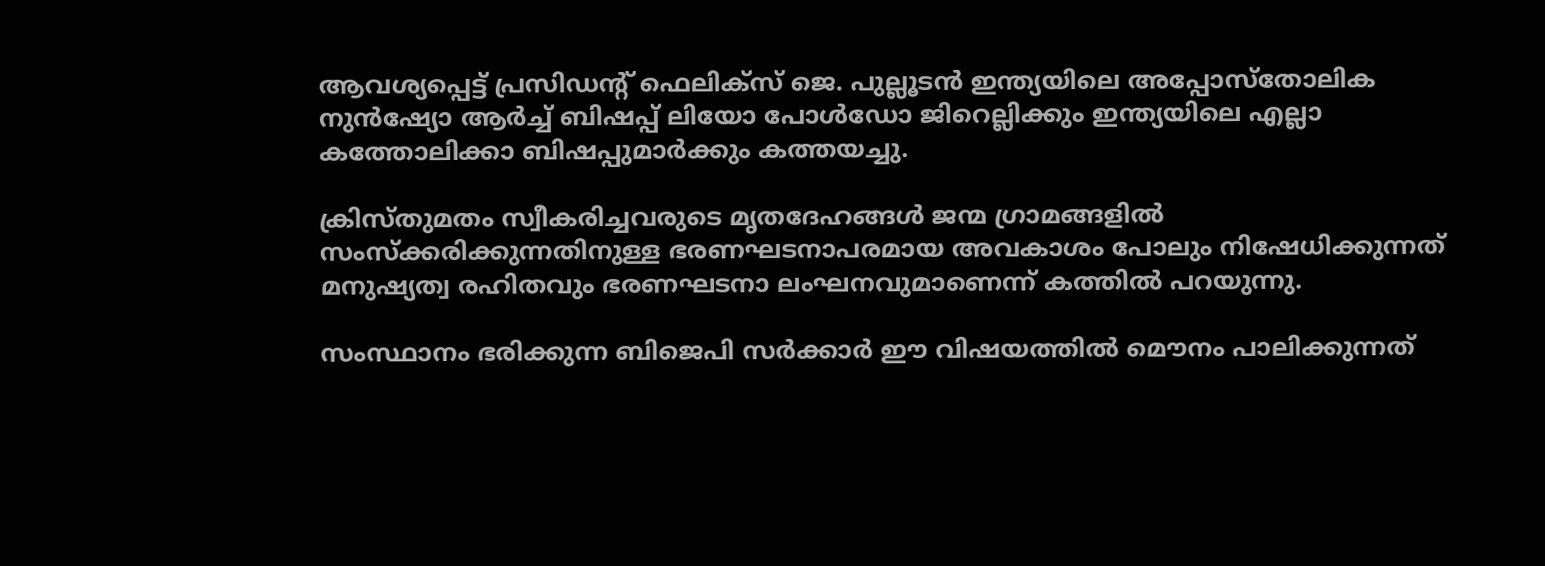ആവശ്യപ്പെട്ട് പ്രസിഡന്റ് ഫെലിക്സ് ജെ. പുല്ലൂടന്‍ ഇന്ത്യയിലെ അപ്പോസ്തോലിക നുന്‍ഷ്യോ ആര്‍ച്ച് ബിഷപ്പ് ലിയോ പോള്‍ഡോ ജിറെല്ലിക്കും ഇന്ത്യയിലെ എല്ലാ കത്തോലിക്കാ ബിഷപ്പുമാര്‍ക്കും കത്തയച്ചു.

ക്രിസ്തുമതം സ്വീകരിച്ചവരുടെ മൃതദേഹങ്ങള്‍ ജന്മ ഗ്രാമങ്ങളില്‍ സംസ്ക്കരിക്കുന്നതിനുള്ള ഭരണഘടനാപരമായ അവകാശം പോലും നിഷേധിക്കുന്നത് മനുഷ്യത്വ രഹിതവും ഭരണഘടനാ ലംഘനവുമാണെന്ന് കത്തില്‍ പറയുന്നു.

സംസ്ഥാനം ഭരിക്കുന്ന ബിജെപി സര്‍ക്കാര്‍ ഈ വിഷയത്തില്‍ മൌനം പാലിക്കുന്നത്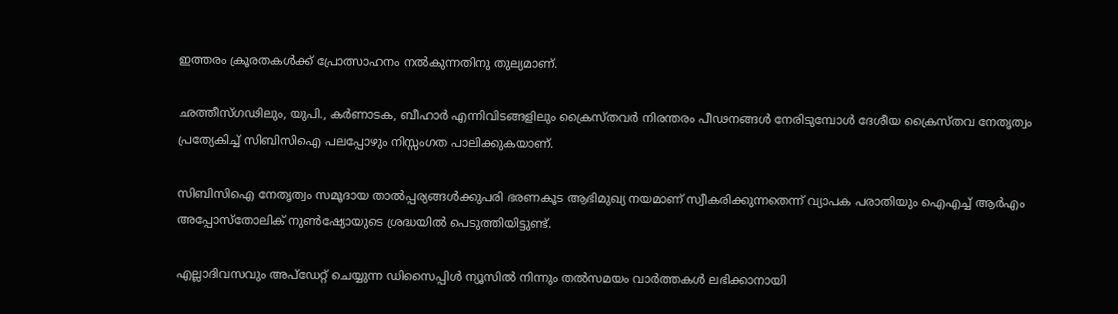ഇത്തരം ക്രൂരതകള്‍ക്ക് പ്രോത്സാഹനം നല്‍കുന്നതിനു തുല്യമാണ്.

ഛത്തീസ്ഗഢിലും, യുപി., കര്‍ണാടക, ബീഹാര്‍ എന്നിവിടങ്ങളിലും ക്രൈസ്തവര്‍ നിരന്തരം പീഢനങ്ങള്‍ നേരിടുമ്പോള്‍ ദേശീയ ക്രൈസ്തവ നേതൃത്വം പ്രത്യേകിച്ച് സിബിസിഐ പലപ്പോഴും നിസ്സംഗത പാലിക്കുകയാണ്.

സിബിസിഐ നേതൃത്വം സമൂദായ താല്‍പ്പര്യങ്ങള്‍ക്കുപരി ഭരണകൂട ആഭിമുഖ്യ നയമാണ് സ്വീകരിക്കുന്നതെന്ന് വ്യാപക പരാതിയും ഐഎച്ച് ആര്‍എം അപ്പോസ്തോലിക് നുണ്‍ഷ്യോയുടെ ശ്രദ്ധയില്‍ പെടുത്തിയിട്ടുണ്ട്.

എല്ലാദിവസവും അപ്ഡേറ്റ് ചെയ്യുന്ന ഡിസൈപ്പിൾ ന്യൂസിൽ നിന്നും തൽസമയം വാർത്തകൾ ലഭിക്കാനായി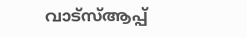വാട്സ്ആപ്പ്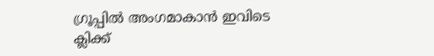ഗ്രൂപ്പിൽ അംഗമാകാൻ ഇവിടെ ക്ലിക്ക്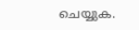ചെയ്യുക.